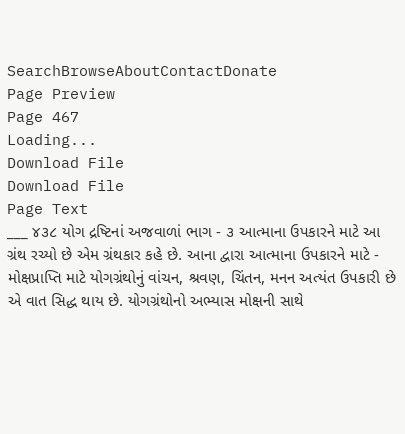SearchBrowseAboutContactDonate
Page Preview
Page 467
Loading...
Download File
Download File
Page Text
___ ૪૩૮ યોગ દ્રષ્ટિનાં અજવાળાં ભાગ - ૩ આત્માના ઉપકારને માટે આ ગ્રંથ રચ્યો છે એમ ગ્રંથકાર કહે છે. આના દ્વારા આત્માના ઉપકારને માટે - મોક્ષપ્રાપ્તિ માટે યોગગ્રંથોનું વાંચન, શ્રવણ, ચિંતન, મનન અત્યંત ઉપકારી છે એ વાત સિદ્ધ થાય છે. યોગગ્રંથોનો અભ્યાસ મોક્ષની સાથે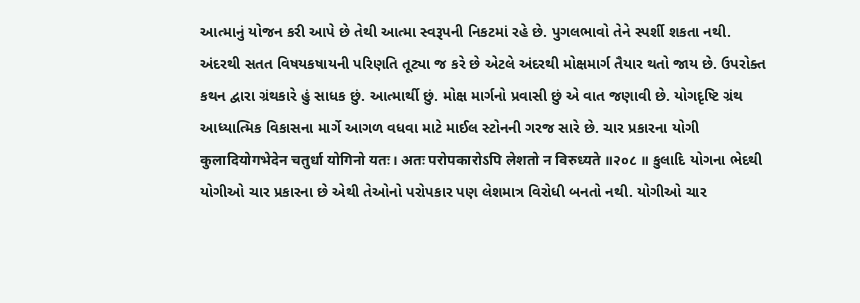આત્માનું યોજન કરી આપે છે તેથી આત્મા સ્વરૂપની નિકટમાં રહે છે. પુગલભાવો તેને સ્પર્શી શકતા નથી. અંદરથી સતત વિષયકષાયની પરિણતિ તૂટ્યા જ કરે છે એટલે અંદરથી મોક્ષમાર્ગ તૈયાર થતો જાય છે. ઉપરોક્ત કથન દ્વારા ગ્રંથકારે હું સાધક છું. આત્માર્થી છું. મોક્ષ માર્ગનો પ્રવાસી છું એ વાત જણાવી છે. યોગદૃષ્ટિ ગ્રંથ આધ્યાત્મિક વિકાસના માર્ગે આગળ વધવા માટે માઈલ સ્ટોનની ગરજ સારે છે. ચાર પ્રકારના યોગી कुलादियोगभेदेन चतुर्धा योगिनो यतः। अतः परोपकारोऽपि लेशतो न विरुध्यते ॥२०८ ॥ કુલાદિ યોગના ભેદથી યોગીઓ ચાર પ્રકારના છે એથી તેઓનો પરોપકાર પણ લેશમાત્ર વિરોધી બનતો નથી. યોગીઓ ચાર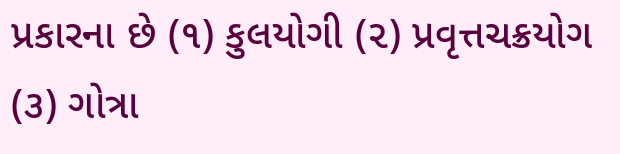પ્રકારના છે (૧) કુલયોગી (૨) પ્રવૃત્તચક્રયોગ (૩) ગોત્રા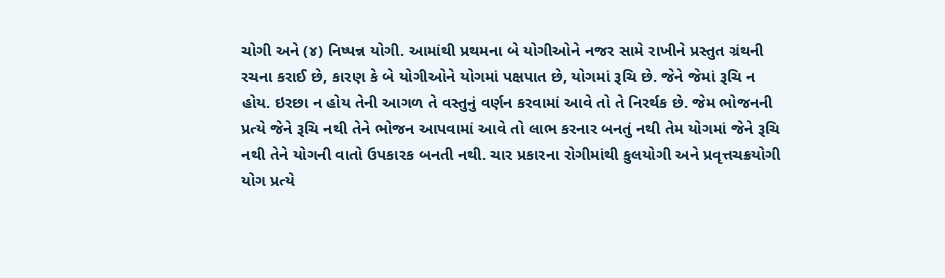ચોગી અને (૪) નિષ્પન્ન યોગી. આમાંથી પ્રથમના બે યોગીઓને નજર સામે રાખીને પ્રસ્તુત ગ્રંથની રચના કરાઈ છે, કારણ કે બે યોગીઓને યોગમાં પક્ષપાત છે, યોગમાં રૂચિ છે. જેને જેમાં રૂચિ ન હોય. ઇરછા ન હોય તેની આગળ તે વસ્તુનું વર્ણન કરવામાં આવે તો તે નિરર્થક છે. જેમ ભોજનની પ્રત્યે જેને રૂચિ નથી તેને ભોજન આપવામાં આવે તો લાભ કરનાર બનતું નથી તેમ યોગમાં જેને રૂચિ નથી તેને યોગની વાતો ઉપકારક બનતી નથી. ચાર પ્રકારના રોગીમાંથી કુલયોગી અને પ્રવૃત્તચક્રયોગી યોગ પ્રત્યે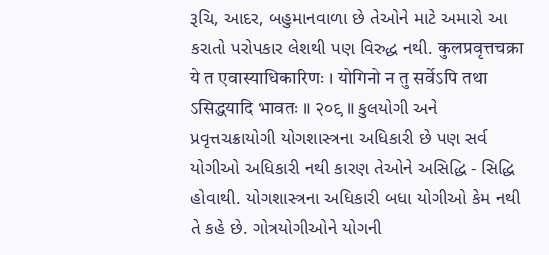રૂચિ, આદર, બહુમાનવાળા છે તેઓને માટે અમારો આ કરાતો પરોપકાર લેશથી પણ વિરુદ્ધ નથી. कुलप्रवृत्तचक्रा ये त एवास्याधिकारिणः । योगिनो न तु सर्वेऽपि तथा ऽसिद्धयादि भावतः ॥ २०९ ॥ કુલયોગી અને પ્રવૃત્તચક્રાયોગી યોગશાસ્ત્રના અધિકારી છે પણ સર્વ યોગીઓ અધિકારી નથી કારણ તેઓને અસિદ્ધિ - સિદ્ધિ હોવાથી. યોગશાસ્ત્રના અધિકારી બધા યોગીઓ કેમ નથી તે કહે છે. ગોત્રયોગીઓને યોગની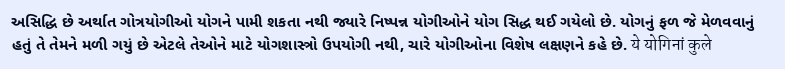અસિદ્ધિ છે અર્થાત ગોત્રયોગીઓ યોગને પામી શકતા નથી જ્યારે નિષ્પન્ન યોગીઓને યોગ સિદ્ધ થઈ ગયેલો છે. યોગનું ફળ જે મેળવવાનું હતું તે તેમને મળી ગયું છે એટલે તેઓને માટે યોગશાસ્ત્રો ઉપયોગી નથી, ચારે યોગીઓના વિશેષ લક્ષણને કહે છે. ये योगिनां कुले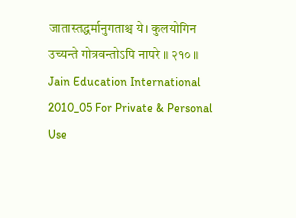जातास्तद्धर्मानुगताश्च ये। कुलयोगिन उच्यन्ते गोत्रवन्तोऽपि नापरे ॥ २१० ॥ Jain Education International 2010_05 For Private & Personal Use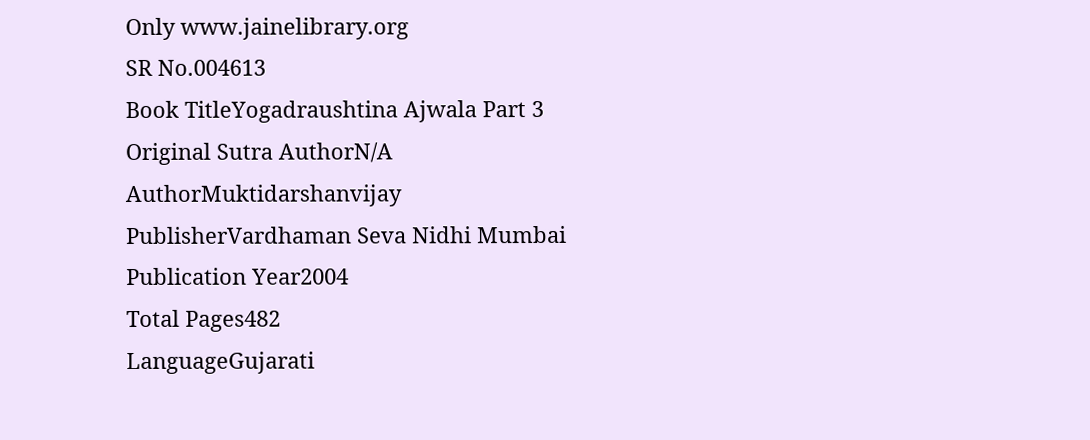Only www.jainelibrary.org
SR No.004613
Book TitleYogadraushtina Ajwala Part 3
Original Sutra AuthorN/A
AuthorMuktidarshanvijay
PublisherVardhaman Seva Nidhi Mumbai
Publication Year2004
Total Pages482
LanguageGujarati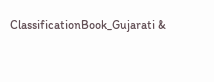ClassificationBook_Gujarati &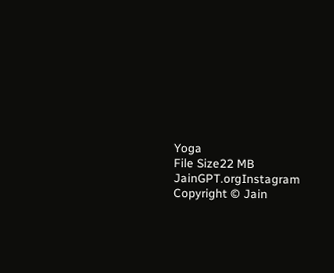Yoga
File Size22 MB
JainGPT.orgInstagram
Copyright © Jain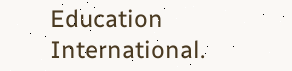Education International.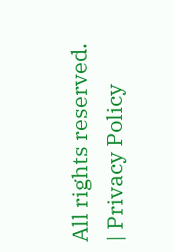All rights reserved. | Privacy Policy